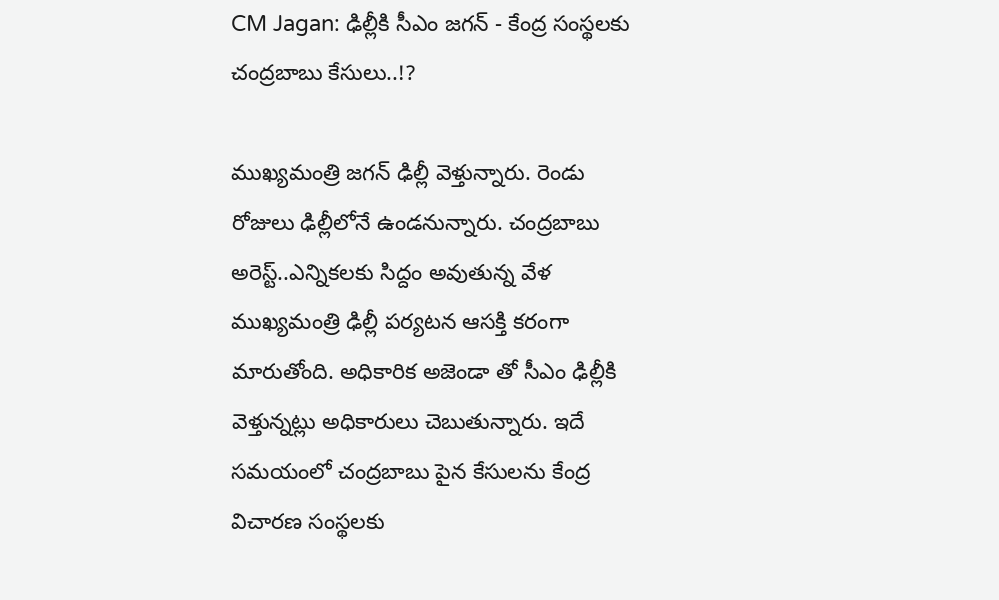CM Jagan: ఢిల్లీకి సీఎం జగన్ - కేంద్ర సంస్థలకు చంద్రబాబు కేసులు..!?

ముఖ్యమంత్రి జగన్ ఢిల్లీ వెళ్తున్నారు. రెండు రోజులు ఢిల్లీలోనే ఉండనున్నారు. చంద్రబాబు అరెస్ట్..ఎన్నికలకు సిద్దం అవుతున్న వేళ ముఖ్యమంత్రి ఢిల్లీ పర్యటన ఆసక్తి కరంగా మారుతోంది. అధికారిక అజెండా తో సీఎం ఢిల్లీకి వెళ్తున్నట్లు అధికారులు చెబుతున్నారు. ఇదే సమయంలో చంద్రబాబు పైన కేసులను కేంద్ర విచారణ సంస్థలకు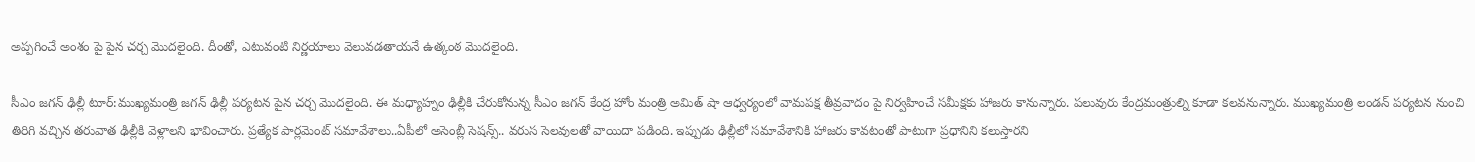అప్పగించే అంశం పై పైన చర్చ మొదలైంది. దీంతో, ఎటువంటి నిర్ణయాలు వెలువడతాయనే ఉత్కంఠ మొదలైంది.

సీఎం జగన్ ఢిల్లీ టూర్:ముఖ్యమంత్రి జగన్ ఢిల్లీ పర్యటన పైన చర్చ మొదలైంది. ఈ మధ్యాహ్నం ఢిల్లీకి చేరుకోనున్న సీఎం జగన్ కేంద్ర హోం మంత్రి అమిత్ షా ఆధ్వర్యంలో వామపక్ష తీవ్రవాదం పై నిర్వహించే సమీక్షకు హాజరు కానున్నారు. పలువురు కేంద్రమంత్రుల్ని కూడా కలవనున్నారు. ముఖ్యమంత్రి లండన్ పర్యటన నుంచి తిరిగి వచ్చిన తరువాత ఢిల్లీకి వెళ్లాలని భావించారు. ప్రత్యేక పార్లమెంట్ సమావేశాలు..ఏపీలో అసెంబ్లీ సెషన్స్.. వరుస సెలవులతో వాయిదా పడింది. ఇప్పుడు ఢిల్లీలో సమావేశానికి హాజరు కావటంతో పాటుగా ప్రధానిని కలుస్తారని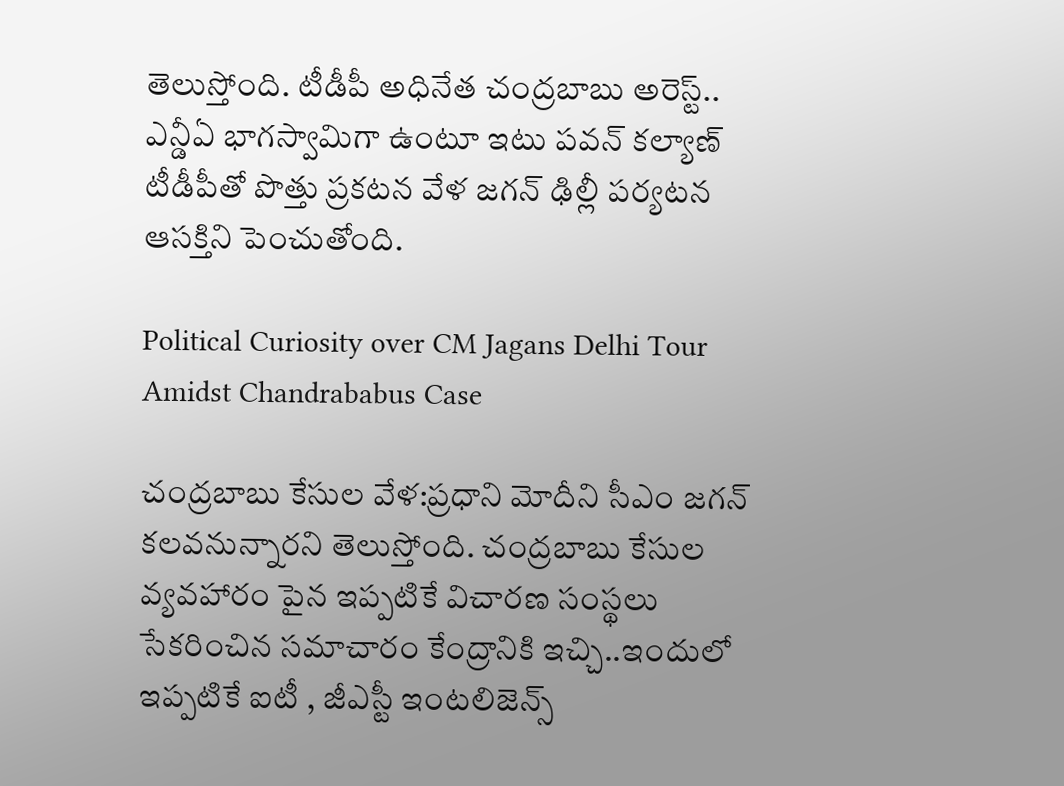తెలుస్తోంది. టీడీపీ అధినేత చంద్రబాబు అరెస్ట్.. ఎన్డీఏ భాగస్వామిగా ఉంటూ ఇటు పవన్ కల్యాణ్ టీడీపీతో పొత్తు ప్రకటన వేళ జగన్ ఢిల్లీ పర్యటన ఆసక్తిని పెంచుతోంది.

Political Curiosity over CM Jagans Delhi Tour Amidst Chandrababus Case

చంద్రబాబు కేసుల వేళ:ప్రధాని మోదీని సీఎం జగన్ కలవనున్నారని తెలుస్తోంది. చంద్రబాబు కేసుల వ్యవహారం పైన ఇప్పటికే విచారణ సంస్థలు సేకరించిన సమాచారం కేంద్రానికి ఇచ్చి..ఇందులో ఇప్పటికే ఐటీ , జీఎస్టీ ఇంటలిజెన్స్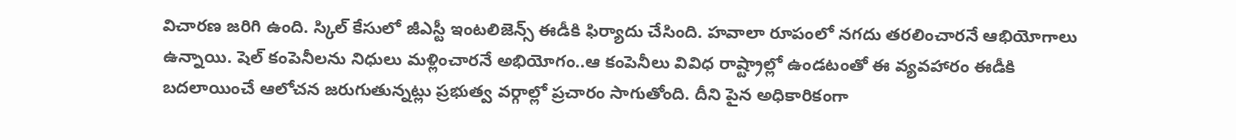విచారణ జరిగి ఉంది. స్కిల్ కేసులో జీఎస్టీ ఇంటలిజెన్స్ ఈడీకి ఫిర్యాదు చేసింది. హవాలా రూపంలో నగదు తరలించారనే ఆభియోగాలు ఉన్నాయి. షెల్ కంపెనీలను నిధులు మళ్లించారనే అభియోగం..ఆ కంపెనీలు వివిధ రాష్ట్రాల్లో ఉండటంతో ఈ వ్యవహారం ఈడీకి బదలాయించే ఆలోచన జరుగుతున్నట్లు ప్రభుత్వ వర్గాల్లో ప్రచారం సాగుతోంది. దీని పైన అధికారికంగా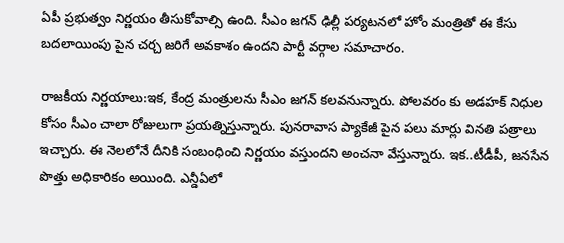ఏపీ ప్రభుత్వం నిర్ణయం తీసుకోవాల్సి ఉంది. సీఎం జగన్ ఢిల్లీ పర్యటనలో హోం మంత్రితో ఈ కేసు బదలాయింపు పైన చర్చ జరిగే అవకాశం ఉందని పార్టీ వర్గాల సమాచారం.

రాజకీయ నిర్ణయాలు:ఇక, కేంద్ర మంత్రులను సీఎం జగన్ కలవనున్నారు. పోలవరం కు అడహక్ నిధుల కోసం సీఎం చాలా రోజులుగా ప్రయత్నిస్తున్నారు. పునరావాస ప్యాకేజీ పైన పలు మార్లు వినతి పత్రాలు ఇచ్చారు. ఈ నెలలోనే దీనికి సంబంధించి నిర్ణయం వస్తుందని అంచనా వేస్తున్నారు. ఇక..టీడీపీ, జనసేన పొత్తు అధికారికం అయింది. ఎన్డీఏలో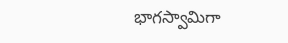భాగస్వామిగా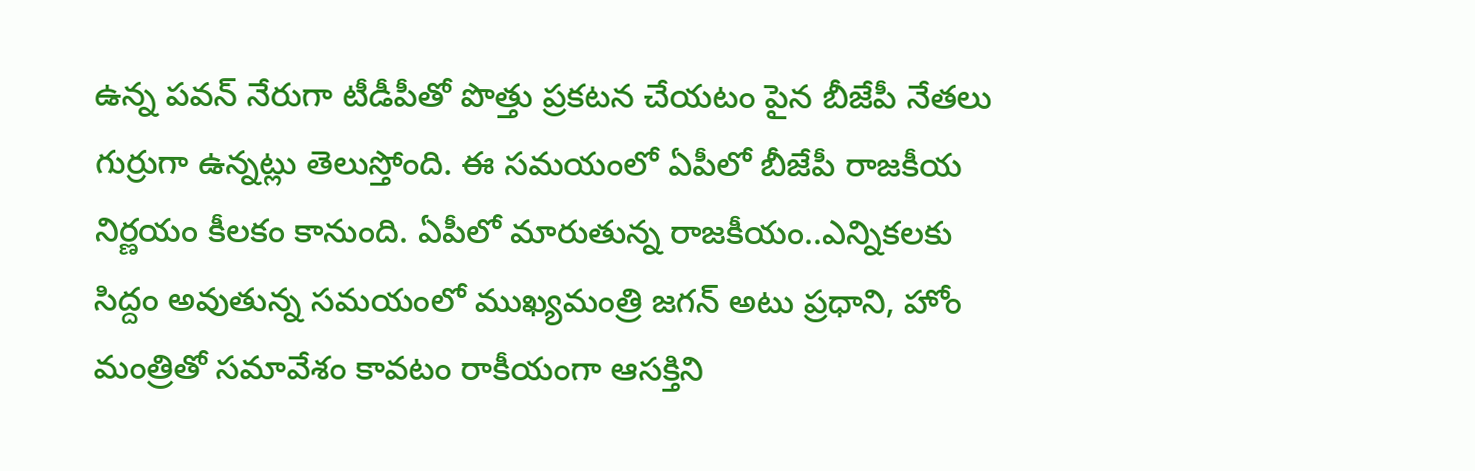ఉన్న పవన్ నేరుగా టీడీపీతో పొత్తు ప్రకటన చేయటం పైన బీజేపీ నేతలు గుర్రుగా ఉన్నట్లు తెలుస్తోంది. ఈ సమయంలో ఏపీలో బీజేపీ రాజకీయ నిర్ణయం కీలకం కానుంది. ఏపీలో మారుతున్న రాజకీయం..ఎన్నికలకు సిద్దం అవుతున్న సమయంలో ముఖ్యమంత్రి జగన్ అటు ప్రధాని, హోం మంత్రితో సమావేశం కావటం రాకీయంగా ఆసక్తిని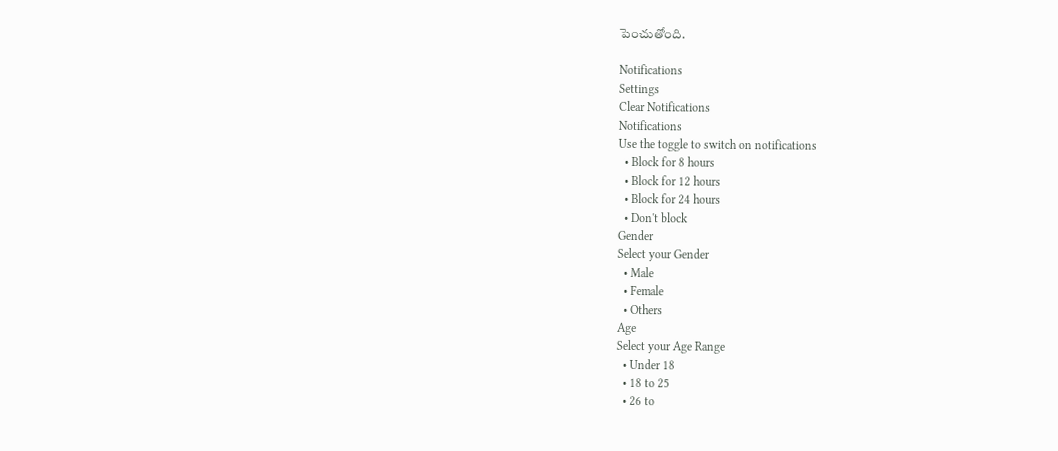పెంచుతోంది.

Notifications
Settings
Clear Notifications
Notifications
Use the toggle to switch on notifications
  • Block for 8 hours
  • Block for 12 hours
  • Block for 24 hours
  • Don't block
Gender
Select your Gender
  • Male
  • Female
  • Others
Age
Select your Age Range
  • Under 18
  • 18 to 25
  • 26 to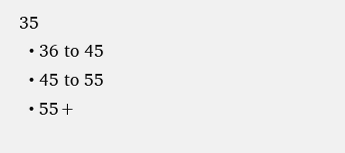35
  • 36 to 45
  • 45 to 55
  • 55+